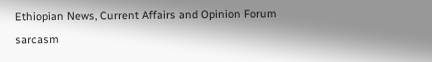Ethiopian News, Current Affairs and Opinion Forum
sarcasm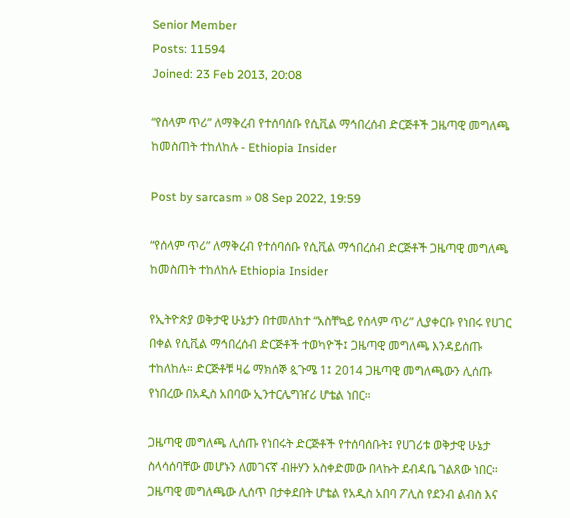Senior Member
Posts: 11594
Joined: 23 Feb 2013, 20:08

“የሰላም ጥሪ” ለማቅረብ የተሰባሰቡ የሲቪል ማኅበረሰብ ድርጅቶች ጋዜጣዊ መግለጫ ከመስጠት ተከለከሉ - Ethiopia Insider

Post by sarcasm » 08 Sep 2022, 19:59

“የሰላም ጥሪ” ለማቅረብ የተሰባሰቡ የሲቪል ማኅበረሰብ ድርጅቶች ጋዜጣዊ መግለጫ ከመስጠት ተከለከሉ Ethiopia Insider

የኢትዮጵያ ወቅታዊ ሁኔታን በተመለከተ “አስቸኳይ የሰላም ጥሪ” ሊያቀርቡ የነበሩ የሀገር በቀል የሲቪል ማኅበረሰብ ድርጅቶች ተወካዮች፤ ጋዜጣዊ መግለጫ እንዳይሰጡ ተከለከሉ። ድርጅቶቹ ዛሬ ማክሰኞ ጷጉሜ 1፤ 2014 ጋዜጣዊ መግለጫውን ሊሰጡ የነበረው በአዲስ አበባው ኢንተርሌግዠሪ ሆቴል ነበር።

ጋዜጣዊ መግለጫ ሊሰጡ የነበሩት ድርጅቶች የተሰባሰቡት፤ የሀገሪቱ ወቅታዊ ሁኔታ ስላሳሰባቸው መሆኑን ለመገናኛ ብዙሃን አስቀድመው በላኩት ደብዳቤ ገልጸው ነበር። ጋዜጣዊ መግለጫው ሊሰጥ በታቀደበት ሆቴል የአዲስ አበባ ፖሊስ የደንብ ልብስ እና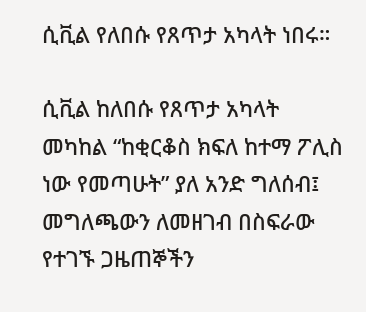ሲቪል የለበሱ የጸጥታ አካላት ነበሩ።

ሲቪል ከለበሱ የጸጥታ አካላት መካከል “ከቂርቆስ ክፍለ ከተማ ፖሊስ ነው የመጣሁት” ያለ አንድ ግለሰብ፤ መግለጫውን ለመዘገብ በስፍራው የተገኙ ጋዜጠኞችን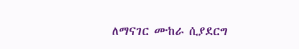ለማናገር ሙከራ ሲያደርግ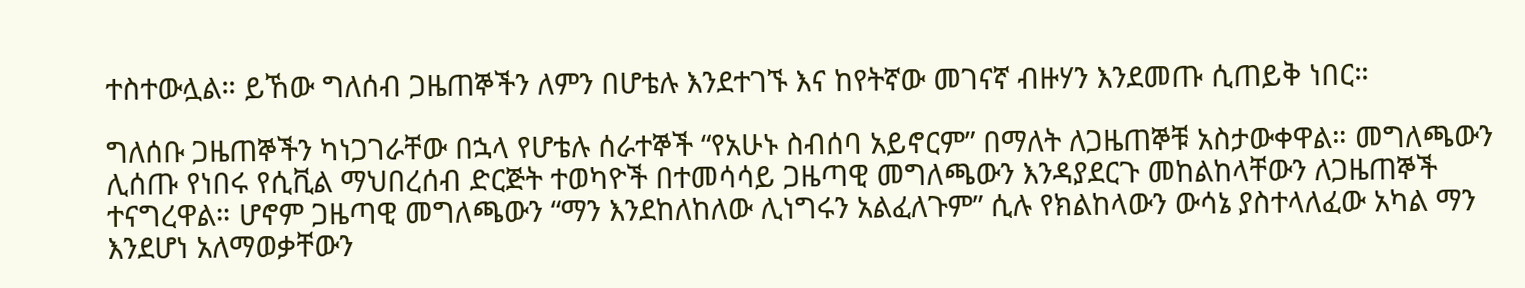ተስተውሏል። ይኸው ግለሰብ ጋዜጠኞችን ለምን በሆቴሉ እንደተገኙ እና ከየትኛው መገናኛ ብዙሃን እንደመጡ ሲጠይቅ ነበር።

ግለሰቡ ጋዜጠኞችን ካነጋገራቸው በኋላ የሆቴሉ ሰራተኞች “የአሁኑ ስብሰባ አይኖርም” በማለት ለጋዜጠኞቹ አስታውቀዋል። መግለጫውን ሊሰጡ የነበሩ የሲቪል ማህበረሰብ ድርጅት ተወካዮች በተመሳሳይ ጋዜጣዊ መግለጫውን እንዳያደርጉ መከልከላቸውን ለጋዜጠኞች ተናግረዋል። ሆኖም ጋዜጣዊ መግለጫውን “ማን እንደከለከለው ሊነግሩን አልፈለጉም” ሲሉ የክልከላውን ውሳኔ ያስተላለፈው አካል ማን እንደሆነ አለማወቃቸውን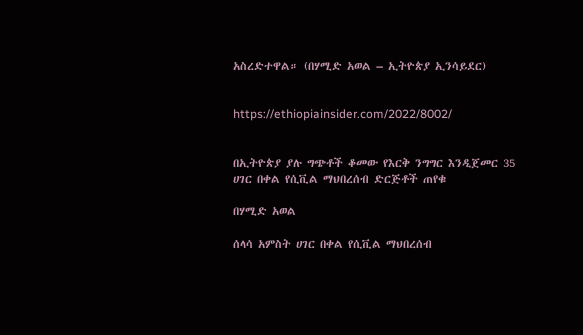አስረድተዋል። (በሃሚድ አወል – ኢትዮጵያ ኢንሳይደር)


https://ethiopiainsider.com/2022/8002/


በኢትዮጵያ ያሉ ግጭቶች ቆመው የእርቅ ንግግር እንዲጀመር 35 ሀገር በቀል የሲቪል ማህበረሰብ ድርጅቶች ጠየቁ

በሃሚድ አወል

ሰላሳ አምስት ሀገር በቀል የሲቪል ማህበረሰብ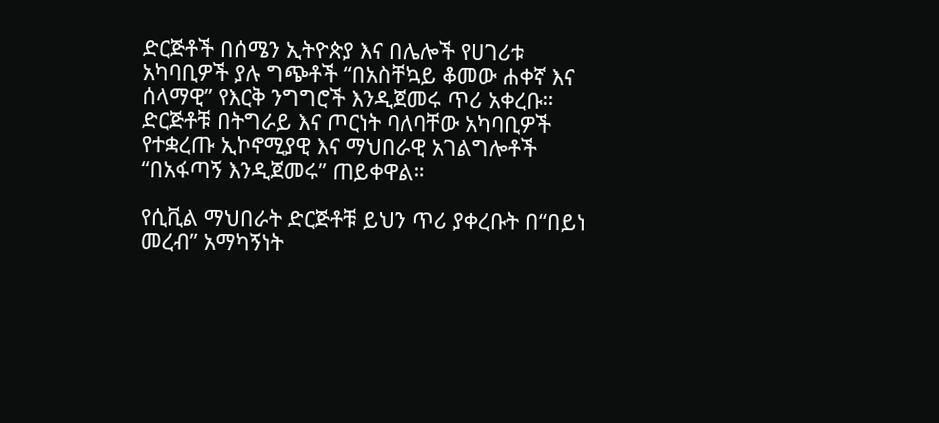ድርጅቶች በሰሜን ኢትዮጵያ እና በሌሎች የሀገሪቱ አካባቢዎች ያሉ ግጭቶች “በአስቸኳይ ቆመው ሐቀኛ እና ሰላማዊ” የእርቅ ንግግሮች እንዲጀመሩ ጥሪ አቀረቡ። ድርጅቶቹ በትግራይ እና ጦርነት ባለባቸው አካባቢዎች የተቋረጡ ኢኮኖሚያዊ እና ማህበራዊ አገልግሎቶች “በአፋጣኝ እንዲጀመሩ” ጠይቀዋል።

የሲቪል ማህበራት ድርጅቶቹ ይህን ጥሪ ያቀረቡት በ“በይነ መረብ” አማካኝነት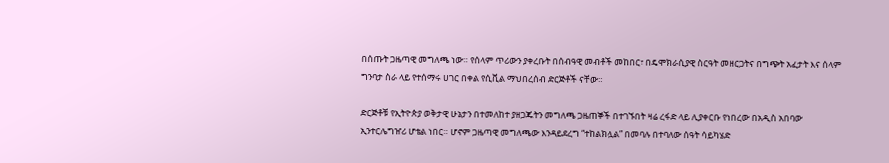በሰጡት ጋዜጣዊ መግለጫ ነው። የሰላም ጥሪውን ያቀረቡት በሰብዓዊ መብቶች መከበር፣ በዴሞክራሲያዊ ስርዓት መዘርጋትና በግጭት አፈታት እና ሰላም ግንባታ ስራ ላይ የተሰማሩ ሀገር በቀል የሲቪል ማህበረሰብ ድርጅቶች ናቸው።

ድርጅቶቹ የኢትዮጵያ ወቅታዊ ሁኔታን በተመለከተ ያዘጋጁትን መግለጫ ጋዜጠኞች በተገኙበት ዛሬ ረፋድ ላይ ሊያቀርቡ የነበረው በአዲስ አበባው ኢንተርሌግዠሪ ሆቴል ነበር። ሆኖም ጋዜጣዊ መግለጫው እንዳይደረግ “ተከልክሏል” በመባሉ በተባለው ሰዓት ሳይካሄድ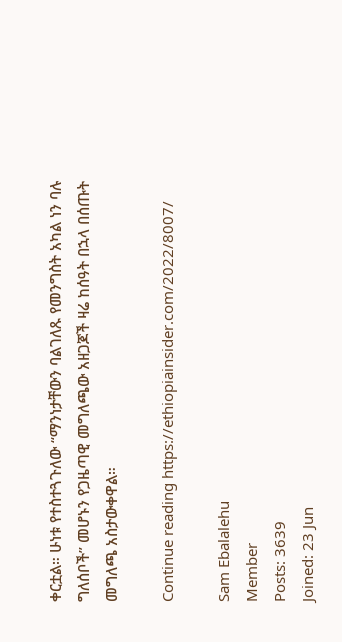ቀርቷል። ሁነቱ የተስተጓጉለው “ማንነታቸውን ባልገለጹ የመንግስት አካል ነን ባሉ ግለሰቦች” መሆኑን የጋዜጣዊ መግለጫው አዘጋጆች ዛሬ ከሰዓት በኋላ በሰጡት መግለጫ አስታውቀዋል።

Continue reading https://ethiopiainsider.com/2022/8007/

Sam Ebalalehu
Member
Posts: 3639
Joined: 23 Jun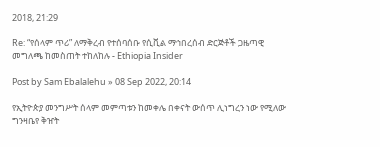2018, 21:29

Re: “የሰላም ጥሪ” ለማቅረብ የተሰባሰቡ የሲቪል ማኅበረሰብ ድርጅቶች ጋዜጣዊ መግለጫ ከመስጠት ተከለከሉ - Ethiopia Insider

Post by Sam Ebalalehu » 08 Sep 2022, 20:14

የኢትዮጵያ መንግሥት ሰላም መምጣቱን ከመቀሌ በቀናት ውሰጥ ሊነግረን ነው የሚለው ግንዛቤየ ቅዠት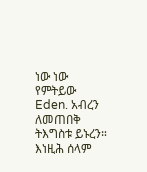ነው ነው የምትይው Eden. አብረን ለመጠበቅ ትእግስቱ ይኑረን። እነዚሕ ሰላም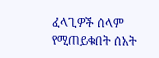ፈላጊዎች ሰላም የሚጠይቁበት ሰአት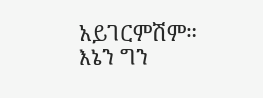አይገርምሽም። እኔን ግን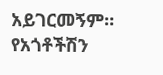አይገርመኝም። የአጎቶችሽን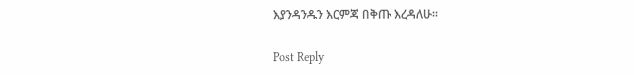እያንዳንዱን እርምጃ በቅጡ እረዳለሁ።

Post Reply